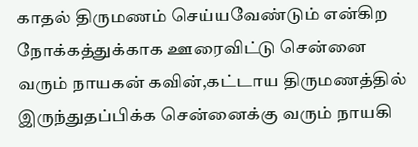காதல் திருமணம் செய்யவேண்டும் என்கிற நோக்கத்துக்காக ஊரைவிட்டு சென்னை வரும் நாயகன் கவின்,கட்டாய திருமணத்தில் இருந்துதப்பிக்க சென்னைக்கு வரும் நாயகி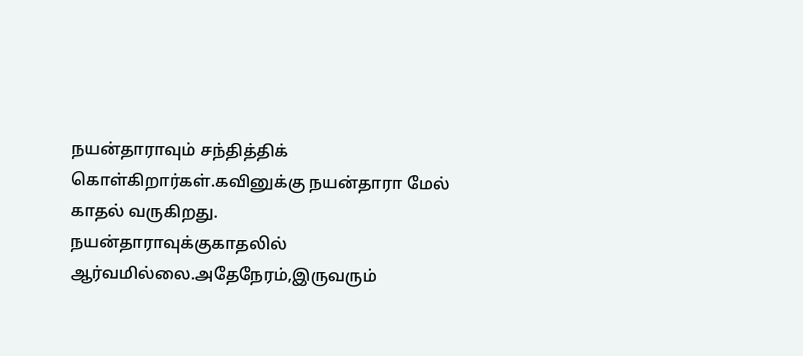நயன்தாராவும் சந்தித்திக் கொள்கிறார்கள்.கவினுக்கு நயன்தாரா மேல் காதல் வருகிறது.
நயன்தாராவுக்குகாதலில் ஆர்வமில்லை.அதேநேரம்,இருவரும்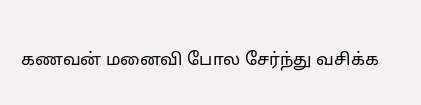கணவன் மனைவி போல சேர்ந்து வசிக்க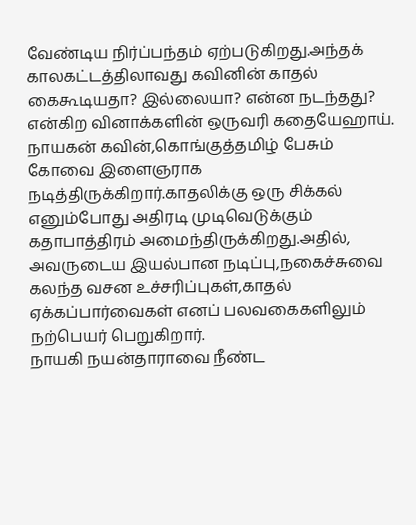வேண்டிய நிர்ப்பந்தம் ஏற்படுகிறது.அந்தக் காலகட்டத்திலாவது கவினின் காதல் கைகூடியதா? இல்லையா? என்ன நடந்தது? என்கிற வினாக்களின் ஒருவரி கதையேஹாய்.
நாயகன் கவின்,கொங்குத்தமிழ் பேசும் கோவை இளைஞராக நடித்திருக்கிறார்.காதலிக்கு ஒரு சிக்கல் எனும்போது அதிரடி முடிவெடுக்கும் கதாபாத்திரம் அமைந்திருக்கிறது.அதில்,
அவருடைய இயல்பான நடிப்பு,நகைச்சுவை கலந்த வசன உச்சரிப்புகள்,காதல் ஏக்கப்பார்வைகள் எனப் பலவகைகளிலும் நற்பெயர் பெறுகிறார்.
நாயகி நயன்தாராவை நீண்ட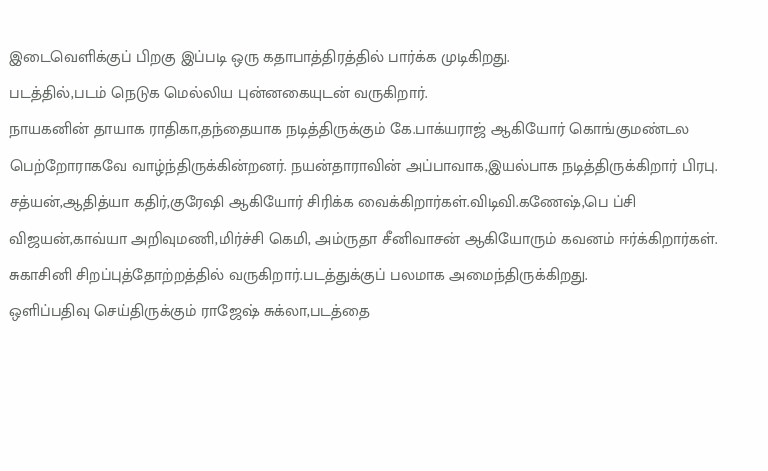இடைவெளிக்குப் பிறகு இப்படி ஒரு கதாபாத்திரத்தில் பார்க்க முடிகிறது.
படத்தில்,படம் நெடுக மெல்லிய புன்னகையுடன் வருகிறார்.
நாயகனின் தாயாக ராதிகா,தந்தையாக நடித்திருக்கும் கே.பாக்யராஜ் ஆகியோர் கொங்குமண்டல பெற்றோராகவே வாழ்ந்திருக்கின்றனர். நயன்தாராவின் அப்பாவாக,இயல்பாக நடித்திருக்கிறார் பிரபு.
சத்யன்,ஆதித்யா கதிர்,குரேஷி ஆகியோர் சிரிக்க வைக்கிறார்கள்.விடிவி.கணேஷ்,பெ ப்சி விஜயன்,காவ்யா அறிவுமணி,மிர்ச்சி கெமி, அம்ருதா சீனிவாசன் ஆகியோரும் கவனம் ஈர்க்கிறார்கள்.
சுகாசினி சிறப்புத்தோற்றத்தில் வருகிறார்.படத்துக்குப் பலமாக அமைந்திருக்கிறது.
ஒளிப்பதிவு செய்திருக்கும் ராஜேஷ் சுக்லா,படத்தை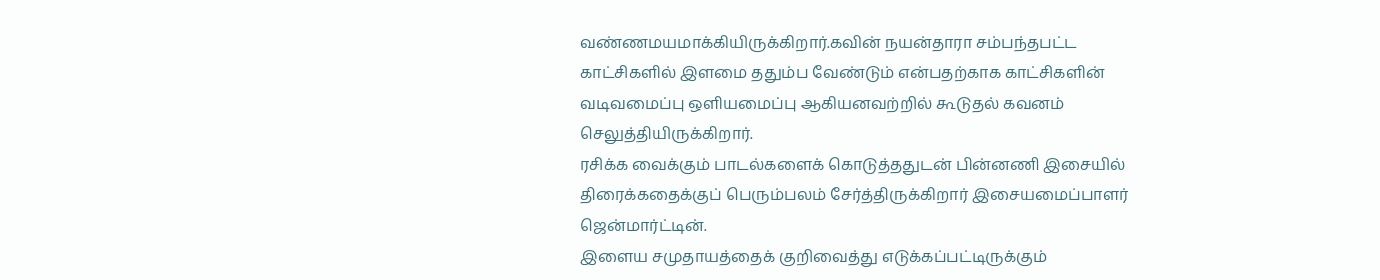வண்ணமயமாக்கியிருக்கிறார்.கவின் நயன்தாரா சம்பந்தபட்ட காட்சிகளில் இளமை ததும்ப வேண்டும் என்பதற்காக காட்சிகளின் வடிவமைப்பு ஒளியமைப்பு ஆகியனவற்றில் கூடுதல் கவனம் செலுத்தியிருக்கிறார்.
ரசிக்க வைக்கும் பாடல்களைக் கொடுத்ததுடன் பின்னணி இசையில் திரைக்கதைக்குப் பெரும்பலம் சேர்த்திருக்கிறார் இசையமைப்பாளர் ஜென்மார்ட்டின்.
இளைய சமுதாயத்தைக் குறிவைத்து எடுக்கப்பட்டிருக்கும்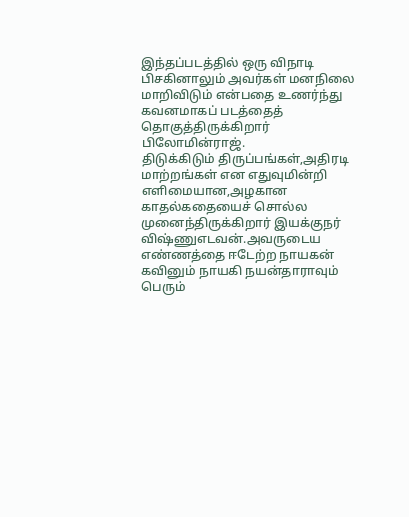இந்தப்படத்தில் ஒரு விநாடி பிசகினாலும் அவர்கள் மனநிலை மாறிவிடும் என்பதை உணர்ந்து கவனமாகப் படத்தைத் தொகுத்திருக்கிறார் பிலோமின்ராஜ்.
திடுக்கிடும் திருப்பங்கள்,அதிரடி மாற்றங்கள் என எதுவுமின்றி எளிமையான,அழகான காதல்கதையைச் சொல்ல முனைந்திருக்கிறார் இயக்குநர் விஷ்ணுஎடவன்.அவருடைய எண்ணத்தை ஈடேற்ற நாயகன் கவினும் நாயகி நயன்தாராவும் பெரும்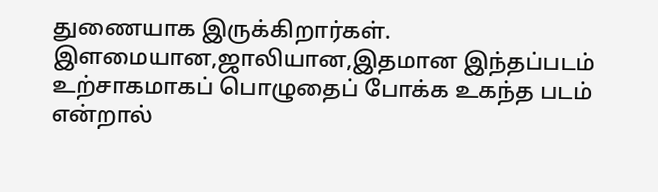துணையாக இருக்கிறார்கள்.
இளமையான,ஜாலியான,இதமான இந்தப்படம் உற்சாகமாகப் பொழுதைப் போக்க உகந்த படம் என்றால்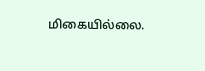மிகையில்லை.